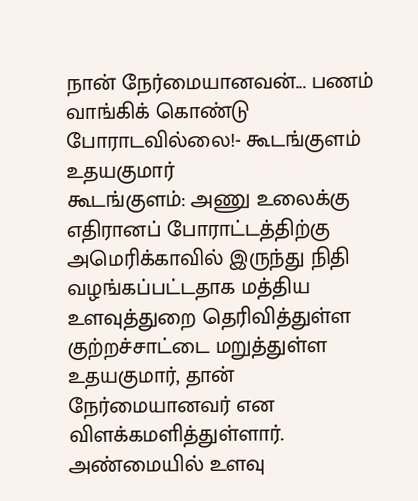நான் நேர்மையானவன்... பணம் வாங்கிக் கொண்டு போராடவில்லை!- கூடங்குளம் உதயகுமார்
கூடங்குளம்: அணு உலைக்கு எதிரானப் போராட்டத்திற்கு அமெரிக்காவில் இருந்து நிதி வழங்கப்பட்டதாக மத்திய உளவுத்துறை தெரிவித்துள்ள குற்றச்சாட்டை மறுத்துள்ள உதயகுமார், தான் நேர்மையானவர் என விளக்கமளித்துள்ளார்.
அண்மையில் உளவு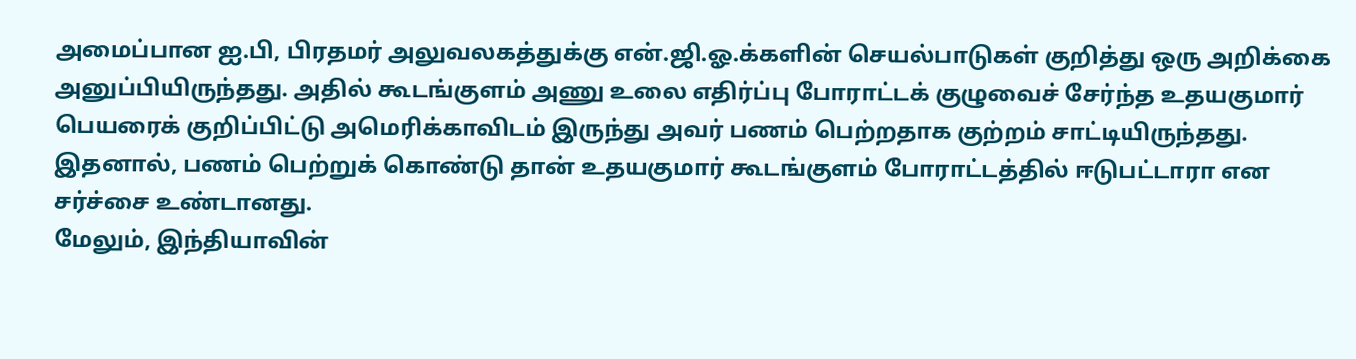அமைப்பான ஐ.பி, பிரதமர் அலுவலகத்துக்கு என்.ஜி.ஓ.க்களின் செயல்பாடுகள் குறித்து ஒரு அறிக்கை அனுப்பியிருந்தது. அதில் கூடங்குளம் அணு உலை எதிர்ப்பு போராட்டக் குழுவைச் சேர்ந்த உதயகுமார் பெயரைக் குறிப்பிட்டு அமெரிக்காவிடம் இருந்து அவர் பணம் பெற்றதாக குற்றம் சாட்டியிருந்தது. இதனால், பணம் பெற்றுக் கொண்டு தான் உதயகுமார் கூடங்குளம் போராட்டத்தில் ஈடுபட்டாரா என சர்ச்சை உண்டானது.
மேலும், இந்தியாவின்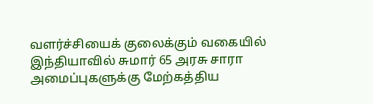வளர்ச்சியைக் குலைக்கும் வகையில் இந்தியாவில் சுமார் 65 அரசு சாரா அமைப்புகளுக்கு மேற்கத்திய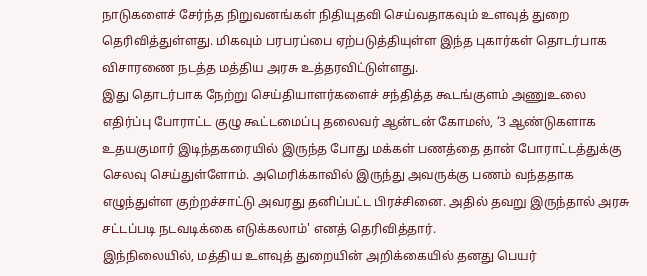நாடுகளைச் சேர்ந்த நிறுவனங்கள் நிதியுதவி செய்வதாகவும் உளவுத் துறை தெரிவித்துள்ளது. மிகவும் பரபரப்பை ஏற்படுத்தியுள்ள இந்த புகார்கள் தொடர்பாக விசாரணை நடத்த மத்திய அரசு உத்தரவிட்டுள்ளது.
இது தொடர்பாக நேற்று செய்தியாளர்களைச் சந்தித்த கூடங்குளம் அணுஉலை எதிர்ப்பு போராட்ட குழு கூட்டமைப்பு தலைவர் ஆன்டன் கோமஸ், ‘3 ஆண்டுகளாக உதயகுமார் இடிந்தகரையில் இருந்த போது மக்கள் பணத்தை தான் போராட்டத்துக்கு செலவு செய்துள்ளோம். அமெரிக்காவில் இருந்து அவருக்கு பணம் வந்ததாக எழுந்துள்ள குற்றச்சாட்டு அவரது தனிப்பட்ட பிரச்சினை. அதில் தவறு இருந்தால் அரசு சட்டப்படி நடவடிக்கை எடுக்கலாம்' எனத் தெரிவித்தார்.
இந்நிலையில், மத்திய உளவுத் துறையின் அறிக்கையில் தனது பெயர்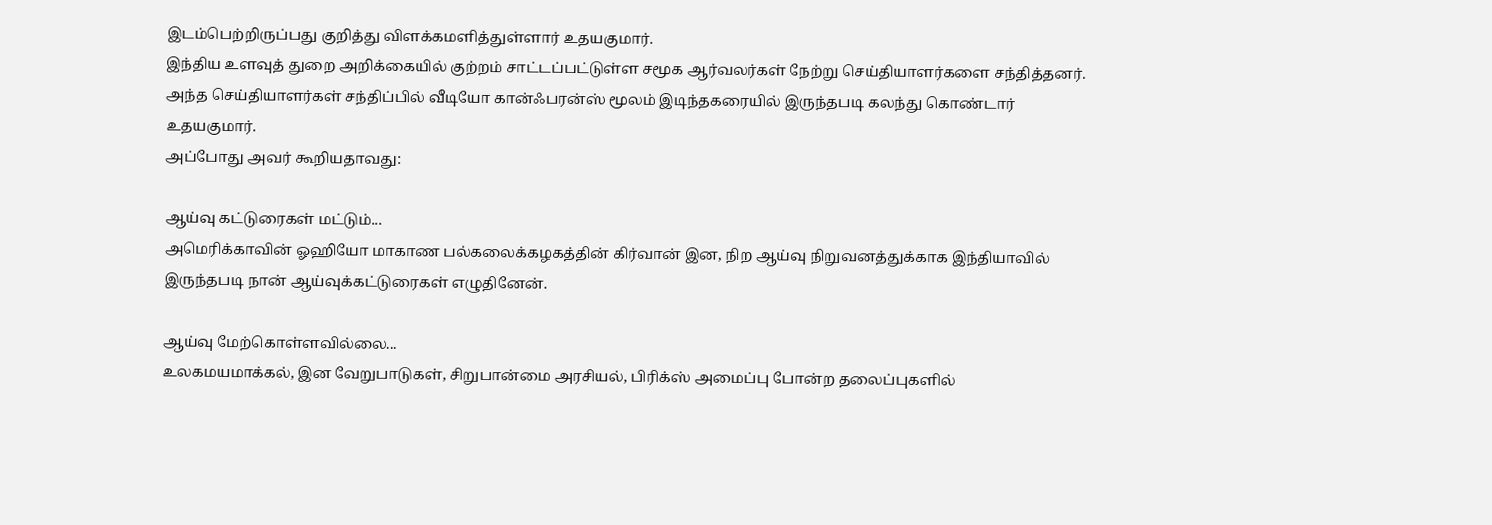இடம்பெற்றிருப்பது குறித்து விளக்கமளித்துள்ளார் உதயகுமார்.
இந்திய உளவுத் துறை அறிக்கையில் குற்றம் சாட்டப்பட்டுள்ள சமூக ஆர்வலர்கள் நேற்று செய்தியாளர்களை சந்தித்தனர். அந்த செய்தியாளர்கள் சந்திப்பில் வீடியோ கான்ஃபரன்ஸ் மூலம் இடிந்தகரையில் இருந்தபடி கலந்து கொண்டார் உதயகுமார்.
அப்போது அவர் கூறியதாவது:

ஆய்வு கட்டுரைகள் மட்டும்...
அமெரிக்காவின் ஓஹியோ மாகாண பல்கலைக்கழகத்தின் கிர்வான் இன, நிற ஆய்வு நிறுவனத்துக்காக இந்தியாவில் இருந்தபடி நான் ஆய்வுக்கட்டுரைகள் எழுதினேன்.

ஆய்வு மேற்கொள்ளவில்லை...
உலகமயமாக்கல், இன வேறுபாடுகள், சிறுபான்மை அரசியல், பிரிக்ஸ் அமைப்பு போன்ற தலைப்புகளில்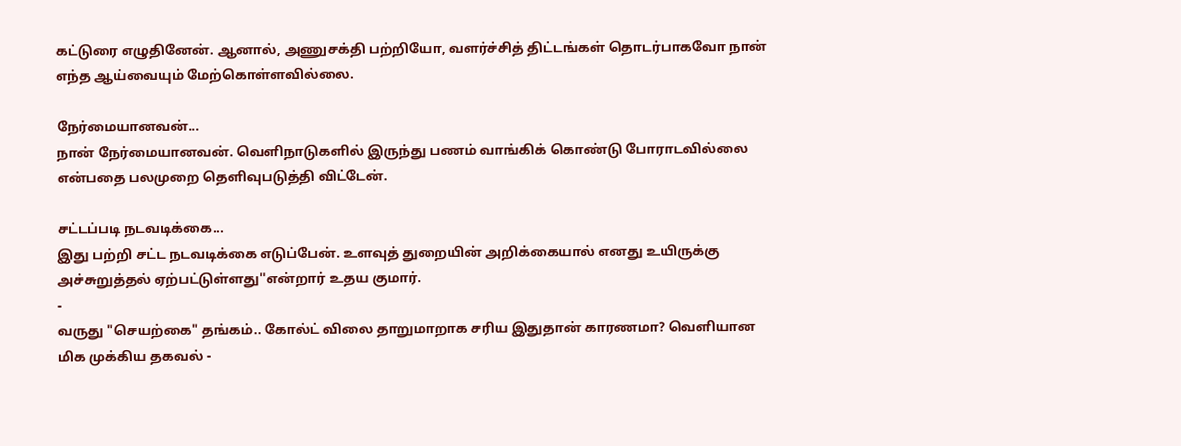கட்டுரை எழுதினேன். ஆனால், அணுசக்தி பற்றியோ, வளர்ச்சித் திட்டங்கள் தொடர்பாகவோ நான் எந்த ஆய்வையும் மேற்கொள்ளவில்லை.

நேர்மையானவன்...
நான் நேர்மையானவன். வெளிநாடுகளில் இருந்து பணம் வாங்கிக் கொண்டு போராடவில்லை என்பதை பலமுறை தெளிவுபடுத்தி விட்டேன்.

சட்டப்படி நடவடிக்கை...
இது பற்றி சட்ட நடவடிக்கை எடுப்பேன். உளவுத் துறையின் அறிக்கையால் எனது உயிருக்கு அச்சுறுத்தல் ஏற்பட்டுள்ளது''என்றார் உதய குமார்.
-
வருது "செயற்கை" தங்கம்.. கோல்ட் விலை தாறுமாறாக சரிய இதுதான் காரணமா? வெளியான மிக முக்கிய தகவல் -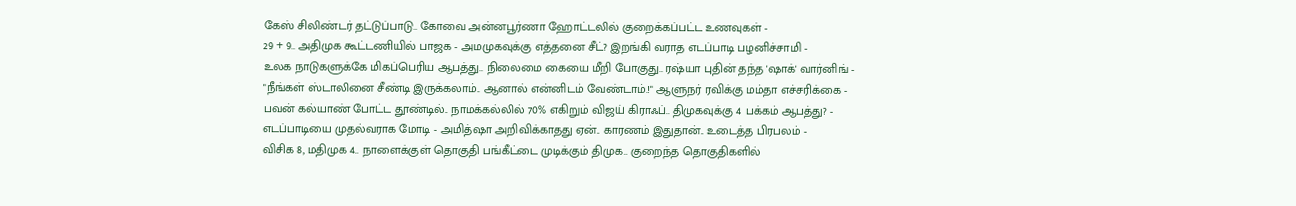கேஸ் சிலிண்டர் தட்டுப்பாடு.. கோவை அன்னபூர்ணா ஹோட்டலில் குறைக்கப்பட்ட உணவுகள் -
29 + 9.. அதிமுக கூட்டணியில் பாஜக - அமமுகவுக்கு எத்தனை சீட்? இறங்கி வராத எடப்பாடி பழனிச்சாமி -
உலக நாடுகளுக்கே மிகப்பெரிய ஆபத்து.. நிலைமை கையை மீறி போகுது.. ரஷ்யா புதின் தந்த 'ஷாக்' வார்னிங் -
"நீங்கள் ஸ்டாலினை சீண்டி இருக்கலாம்.. ஆனால் என்னிடம் வேண்டாம்.!" ஆளுநர் ரவிக்கு மம்தா எச்சரிக்கை -
பவன் கல்யாண் போட்ட தூண்டில்.. நாமக்கல்லில் 70% எகிறும் விஜய் கிராஃப்.. திமுகவுக்கு 4 பக்கம் ஆபத்து? -
எடப்பாடியை முதல்வராக மோடி - அமித்ஷா அறிவிக்காதது ஏன்.. காரணம் இதுதான்.. உடைத்த பிரபலம் -
விசிக 8, மதிமுக 4.. நாளைக்குள் தொகுதி பங்கீட்டை முடிக்கும் திமுக.. குறைந்த தொகுதிகளில்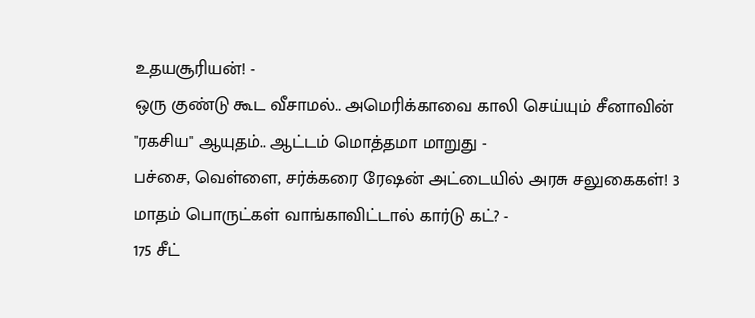உதயசூரியன்! -
ஒரு குண்டு கூட வீசாமல்.. அமெரிக்காவை காலி செய்யும் சீனாவின் "ரகசிய" ஆயுதம்.. ஆட்டம் மொத்தமா மாறுது -
பச்சை, வெள்ளை, சர்க்கரை ரேஷன் அட்டையில் அரசு சலுகைகள்! 3 மாதம் பொருட்கள் வாங்காவிட்டால் கார்டு கட்? -
175 சீட்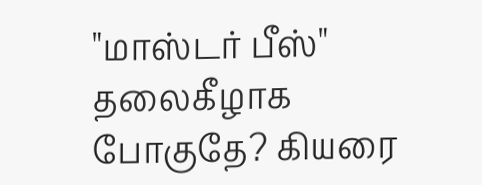"மாஸ்டர் பீஸ்" தலைகீழாக போகுதே? கியரை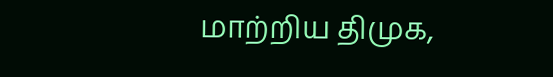மாற்றிய திமுக,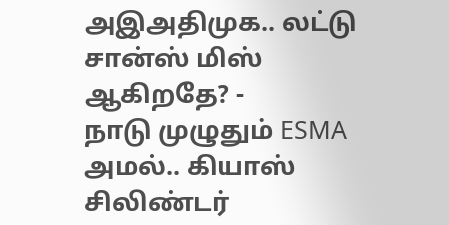அஇஅதிமுக.. லட்டு சான்ஸ் மிஸ் ஆகிறதே? -
நாடு முழுதும் ESMA அமல்.. கியாஸ் சிலிண்டர்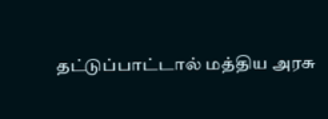தட்டுப்பாட்டால் மத்திய அரசு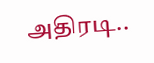அதிரடி..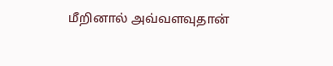மீறினால் அவ்வளவுதான்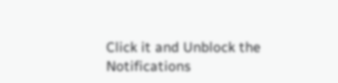Click it and Unblock the Notifications